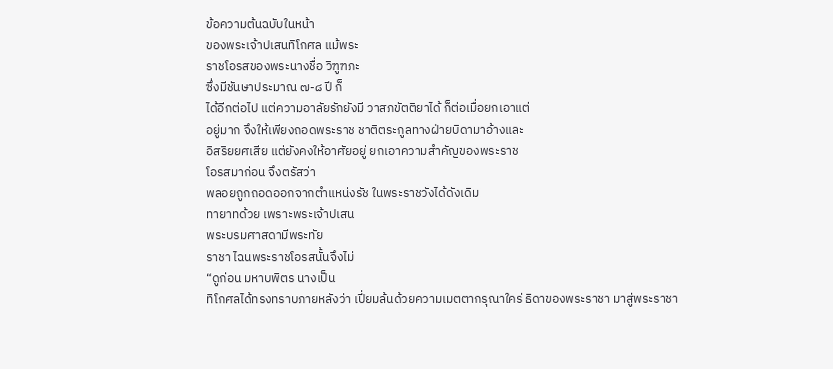ข้อความต้นฉบับในหน้า
ของพระเจ้าปเสนทิโกศล แม้พระ
ราชโอรสของพระนางชื่อ วิฑูฑภะ
ซึ่งมีชันษาประมาณ ๗-๘ ปี ก็
ได้อีกต่อไป แต่ความอาลัยรักยังมี วาสภขัตติยาได้ ก็ต่อเมื่อยกเอาแต่
อยู่มาก จึงให้เพียงถอดพระราช ชาติตระกูลทางฝ่ายบิดามาอ้างและ
อิสริยยศเสีย แต่ยังคงให้อาศัยอยู่ ยกเอาความสำคัญของพระราช
โอรสมาก่อน จึงตรัสว่า
พลอยถูกถอดออกจากตำแหน่งรัช ในพระราชวังได้ดังเดิม
ทายาทด้วย เพราะพระเจ้าปเสน
พระบรมศาสดามีพระทัย
ราชา ไฉนพระราชโอรสนั้นจึงไม่
“ดูก่อน มหาบพิตร นางเป็น
ทิโกศลได้ทรงทราบภายหลังว่า เปี่ยมล้นด้วยความเมตตากรุณาใคร่ ธิดาของพระราชา มาสู่พระราชา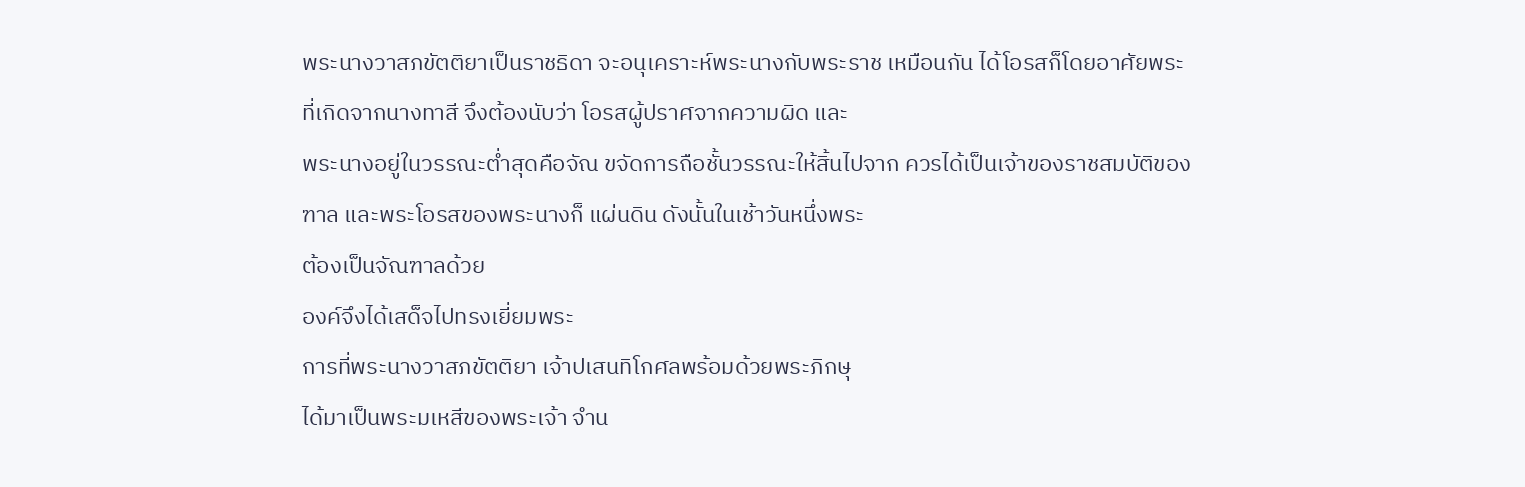พระนางวาสภขัตติยาเป็นราชธิดา จะอนุเคราะห์พระนางกับพระราช เหมือนกัน ได้โอรสก็โดยอาศัยพระ
ที่เกิดจากนางทาสี จึงต้องนับว่า โอรสผู้ปราศจากความผิด และ
พระนางอยู่ในวรรณะต่ำสุดคือจัณ ขจัดการถือชั้นวรรณะให้สิ้นไปจาก ควรได้เป็นเจ้าของราชสมบัติของ
ฑาล และพระโอรสของพระนางก็ แผ่นดิน ดังนั้นในเช้าวันหนึ่งพระ
ต้องเป็นจัณฑาลด้วย
องค์จึงได้เสด็จไปทรงเยี่ยมพระ
การที่พระนางวาสภขัตติยา เจ้าปเสนทิโกศลพร้อมด้วยพระภิกษุ
ได้มาเป็นพระมเหสีของพระเจ้า จำน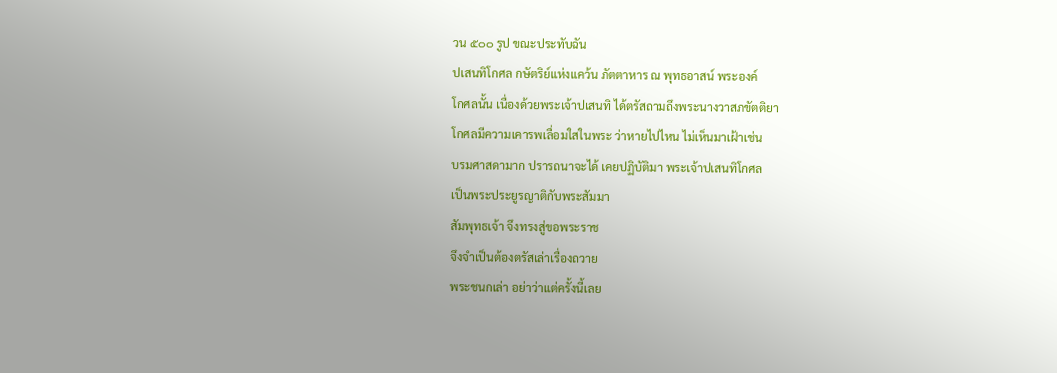วน ๕๐๐ รูป ขณะประทับฉัน
ปเสนทิโกศล กษัตริย์แห่งแคว้น ภัตตาหาร ณ พุทธอาสน์ พระองค์
โกศลนั้น เนื่องด้วยพระเจ้าปเสนทิ ได้ตรัสถามถึงพระนางวาสภขัตติยา
โกศลมีความเคารพเลื่อมใสในพระ ว่าหายไปไหน ไม่เห็นมาเฝ้าเช่น
บรมศาสดามาก ปรารถนาจะได้ เคยปฏิบัติมา พระเจ้าปเสนทิโกศล
เป็นพระประยูรญาติกับพระสัมมา
สัมพุทธเจ้า จึงทรงสู่ขอพระราช
จึงจำเป็นต้องตรัสเล่าเรื่องถวาย
พระชนกเล่า อย่าว่าแต่ครั้งนี้เลย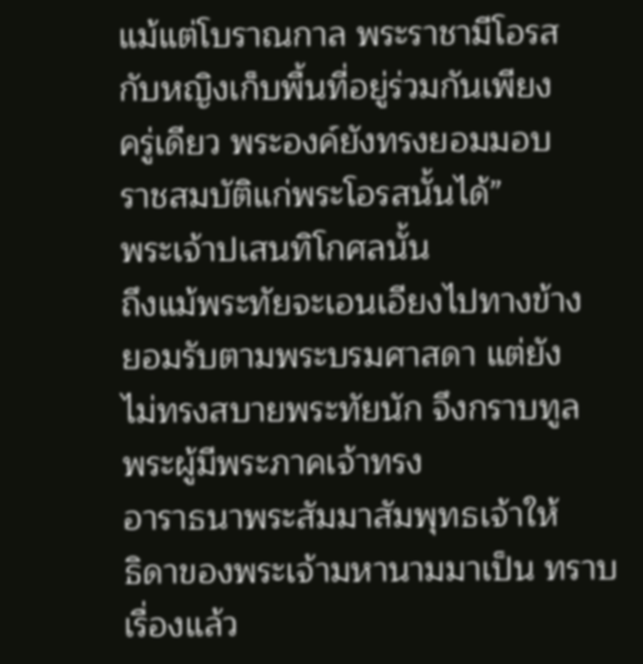แม้แต่โบราณกาล พระราชามีโอรส
กับหญิงเก็บพื้นที่อยู่ร่วมกันเพียง
ครู่เดียว พระองค์ยังทรงยอมมอบ
ราชสมบัติแก่พระโอรสนั้นได้”
พระเจ้าปเสนทิโกศลนั้น
ถึงแม้พระทัยจะเอนเอียงไปทางข้าง
ยอมรับตามพระบรมศาสดา แต่ยัง
ไม่ทรงสบายพระทัยนัก จึงกราบทูล
พระผู้มีพระภาคเจ้าทรง
อาราธนาพระสัมมาสัมพุทธเจ้าให้
ธิดาของพระเจ้ามหานามมาเป็น ทราบเรื่องแล้ว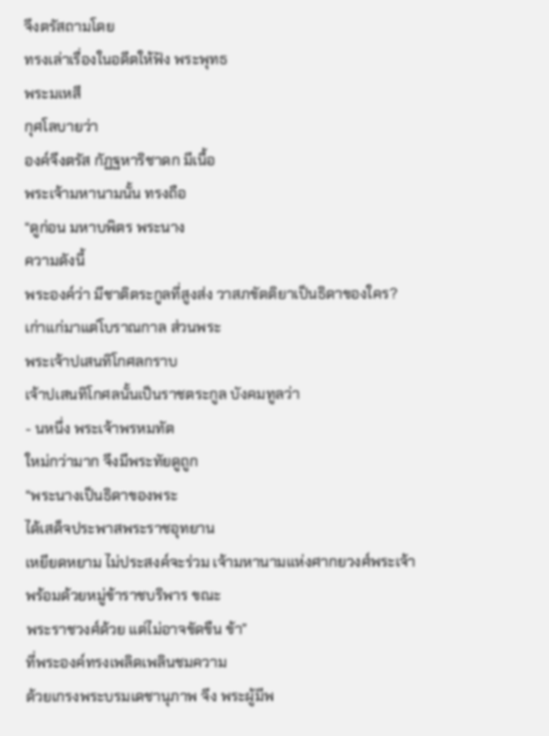จึงตรัสถามโดย
ทรงเล่าเรื่องในอดีตให้ฟัง พระพุทธ
พระมเหสี
กุศโลบายว่า
องค์จึงตรัส กัฏฐหาริชาดก มีเนื้อ
พระเจ้ามหานามนั้น ทรงถือ
“ดูก่อน มหาบพิตร พระนาง
ความดังนี้
พระองค์ว่า มีชาติตระกูลที่สูงส่ง วาสภขัตติยาเป็นธิดาของใคร?
เก่าแก่มาแต่โบราณกาล ส่วนพระ
พระเจ้าปเสนทิโกศลกราบ
เจ้าปเสนทิโกศลนั้นเป็นราชตระกูล บังคมทูลว่า
- นหนึ่ง พระเจ้าพรหมทัต
ใหม่กว่ามาก จึงมีพระทัยดูถูก
“พระนางเป็นธิดาของพระ
ได้เสด็จประพาสพระราชอุทยาน
เหยียดหยาม ไม่ประสงค์จะร่วม เจ้ามหานามแห่งศากยวงศ์พระเจ้า
พร้อมด้วยหมู่ข้าราชบริพาร ขณะ
พระราชวงศ์ด้วย แต่ไม่อาจขัดขืน ข้า”
ที่พระองค์ทรงเพลิดเพลินชมความ
ด้วยเกรงพระบรมเดชานุภาพ จึง พระผู้มีพ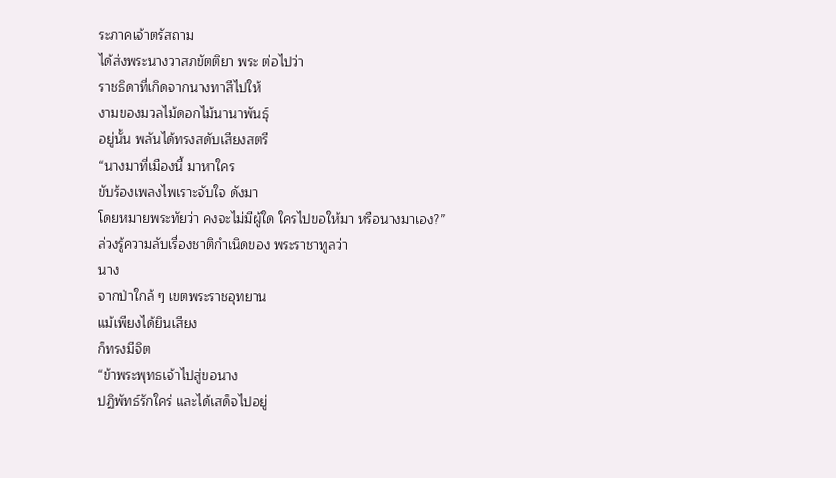ระภาคเจ้าตรัสถาม
ได้ส่งพระนางวาสภขัตติยา พระ ต่อไปว่า
ราชธิดาที่เกิดจากนางทาสีไปให้
งามของมวลไม้ดอกไม้นานาพันธุ์
อยู่นั้น พลันได้ทรงสดับเสียงสตรี
“นางมาที่เมืองนี้ มาหาใคร
ขับร้องเพลงไพเราะจับใจ ดังมา
โดยหมายพระทัยว่า คงจะไม่มีผู้ใด ใครไปขอให้มา หรือนางมาเอง?”
ล่วงรู้ความลับเรื่องชาติกำเนิดของ พระราชาทูลว่า
นาง
จากป่าใกล้ ๆ เขตพระราชอุทยาน
แม้เพียงได้ยินเสียง
ก็ทรงมีจิต
“ข้าพระพุทธเจ้าไปสู่ขอนาง
ปฏิพัทธ์รักใคร่ และได้เสด็จไปอยู่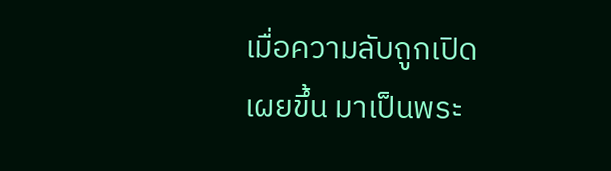เมื่อความลับถูกเปิดเผยขึ้น มาเป็นพระ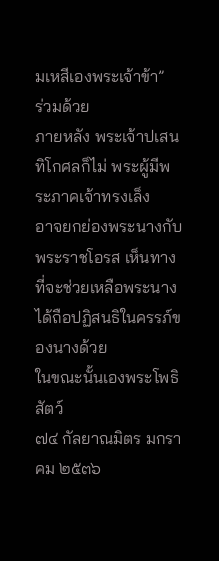มเหสีเองพระเจ้าข้า”
ร่วมด้วย
ภายหลัง พระเจ้าปเสนทิโกศลก็ไม่ พระผู้มีพระภาคเจ้าทรงเล็ง
อาจยกย่องพระนางกับพระราชโอรส เห็นทางที่จะช่วยเหลือพระนาง ได้ถือปฏิสนธิในครรภ์ของนางด้วย
ในขณะนั้นเองพระโพธิสัตว์
๗๔ กัลยาณมิตร มกราคม ๒๕๓๖